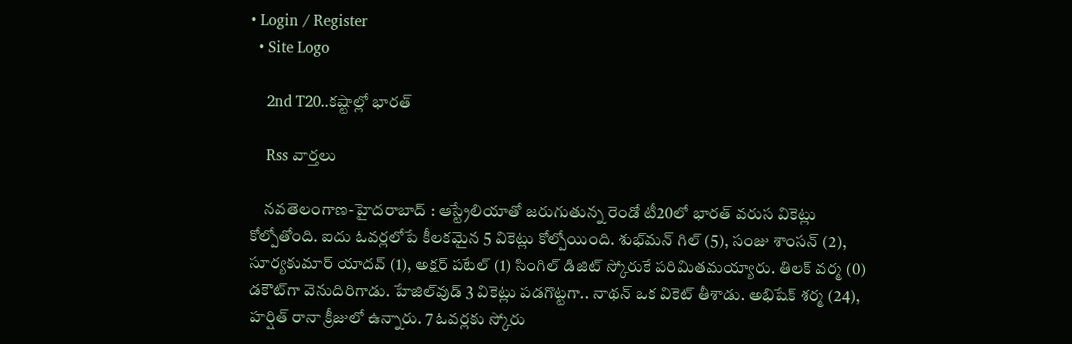• Login / Register
  • Site Logo

    2nd T20..కష్టాల్లో భారత్

    Rss వార్తలు

    నవతెలంగాణ-హైదరాబాద్ : ఆస్ట్రేలియాతో జరుగుతున్న రెండో టీ20లో భారత్‌ వరుస వికెట్లు కోల్పోతోంది. ఐదు ఓవర్లలోపే కీలకమైన 5 వికెట్లు కోల్పోయింది. శుభ్‌మన్‌ గిల్‌ (5), సంజు శాంసన్‌ (2), సూర్యకుమార్‌ యాదవ్‌ (1), అక్షర్‌ పటేల్‌ (1) సింగిల్‌ డిజిట్‌ స్కోరుకే పరిమితమయ్యారు. తిలక్‌ వర్మ (0) డకౌట్‌గా వెనుదిరిగాడు. హేజిల్‌వుడ్‌ 3 వికెట్లు పడగొట్టగా.. నాథన్‌ ఒక వికెట్‌ తీశాడు. అభిషేక్‌ శర్మ (24), హ‌ర్షిత్ రానా క్రీజులో ఉన్నారు. 7 ఓవర్లకు స్కోరు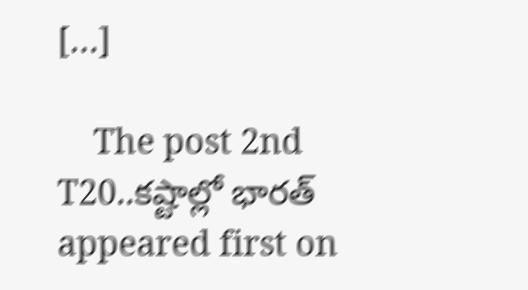[…]

    The post 2nd T20..కష్టాల్లో భారత్‌ appeared first on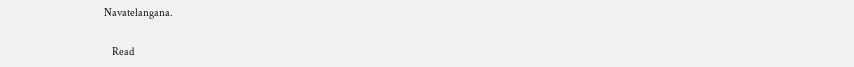Navatelangana.

    Read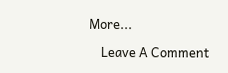More...

    Leave A Comment